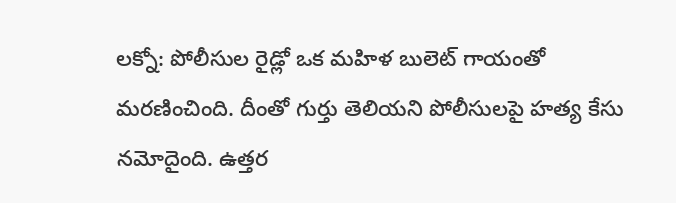లక్నో: పోలీసుల రైడ్లో ఒక మహిళ బులెట్ గాయంతో మరణించింది. దీంతో గుర్తు తెలియని పోలీసులపై హత్య కేసు నమోదైంది. ఉత్తర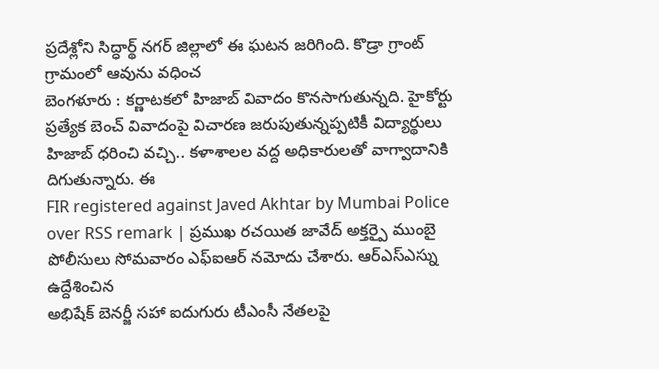ప్రదేశ్లోని సిద్ధార్థ్ నగర్ జిల్లాలో ఈ ఘటన జరిగింది. కొడ్రా గ్రాంట్ గ్రామంలో ఆవును వధించ
బెంగళూరు : కర్ణాటకలో హిజాబ్ వివాదం కొనసాగుతున్నది. హైకోర్టు ప్రత్యేక బెంచ్ వివాదంపై విచారణ జరుపుతున్నప్పటికీ విద్యార్థులు హిజాబ్ ధరించి వచ్చి.. కళాశాలల వద్ద అధికారులతో వాగ్వాదానికి దిగుతున్నారు. ఈ
FIR registered against Javed Akhtar by Mumbai Police over RSS remark | ప్రముఖ రచయిత జావేద్ అక్తర్పై ముంబై పోలీసులు సోమవారం ఎఫ్ఐఆర్ నమోదు చేశారు. ఆర్ఎస్ఎస్ను ఉద్దేశించిన
అభిషేక్ బెనర్జీ సహా ఐదుగురు టీఎంసీ నేతలపై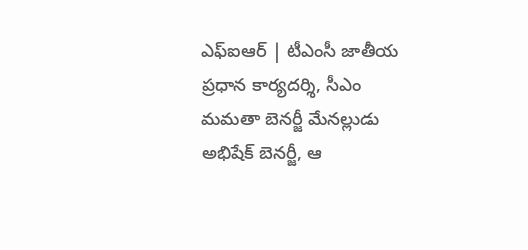ఎఫ్ఐఆర్ | టీఎంసీ జాతీయ ప్రధాన కార్యదర్శి, సీఎం మమతా బెనర్జీ మేనల్లుడు అభిషేక్ బెనర్జీ, ఆ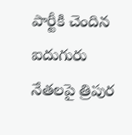పార్టీకి చెందిన ఐదుగురు నేతలపై త్రిపుర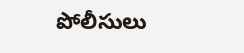పోలీసులు